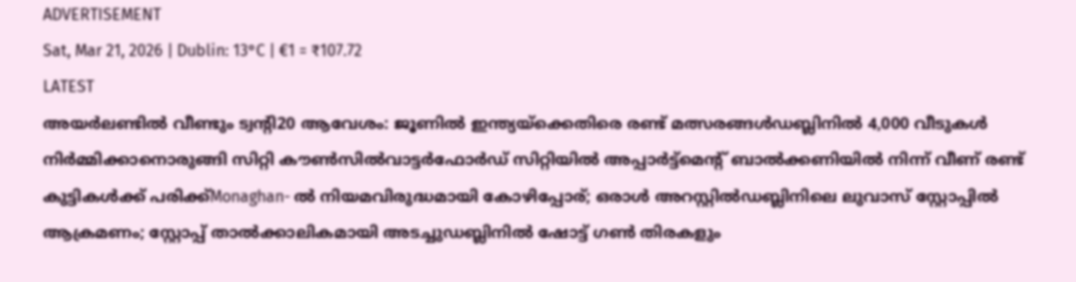ADVERTISEMENT
Sat, Mar 21, 2026 | Dublin: 13°C | €1 = ₹107.72
LATEST
അയർലണ്ടിൽ വീണ്ടും ട്വന്റി20 ആവേശം: ജൂണിൽ ഇന്ത്യയ്‌ക്കെതിരെ രണ്ട് മത്സരങ്ങൾഡബ്ലിനിൽ 4,000 വീടുകൾ നിർമ്മിക്കാനൊരുങ്ങി സിറ്റി കൗൺസിൽവാട്ടർഫോർഡ് സിറ്റിയിൽ അപ്പാർട്ട്മെന്റ് ബാൽക്കണിയിൽ നിന്ന് വീണ് രണ്ട് കുട്ടികൾക്ക് പരിക്ക്Monaghan- ൽ നിയമവിരുദ്ധമായി കോഴിപ്പോര്; ഒരാൾ അറസ്റ്റിൽഡബ്ലിനിലെ ലുവാസ് സ്റ്റോപ്പിൽ ആക്രമണം; സ്റ്റോപ്പ് താൽക്കാലികമായി അടച്ചുഡബ്ലിനിൽ ഷോട്ട് ഗൺ തിരകളും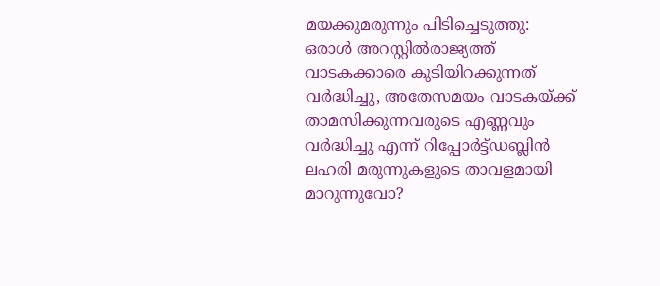മയക്കുമരുന്നും പിടിച്ചെടുത്തു: ഒരാൾ അറസ്റ്റിൽരാജ്യത്ത് വാടകക്കാരെ കുടിയിറക്കുന്നത് വർദ്ധിച്ചു, അതേസമയം വാടകയ്ക്ക് താമസിക്കുന്നവരുടെ എണ്ണവും വർദ്ധിച്ചു എന്ന് റിപ്പോർട്ട്ഡബ്ലിൻ ലഹരി മരുന്നുകളുടെ താവളമായി മാറുന്നുവോ?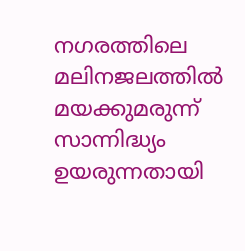നഗരത്തിലെ മലിനജലത്തിൽ മയക്കുമരുന്ന് സാന്നിദ്ധ്യം ഉയരുന്നതായി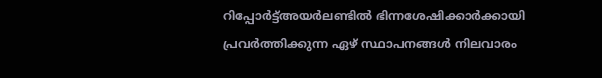റിപ്പോർട്ട്അയർലണ്ടിൽ ഭിന്നശേഷിക്കാർക്കായി പ്രവർത്തിക്കുന്ന ഏഴ് സ്ഥാപനങ്ങൾ നിലവാരം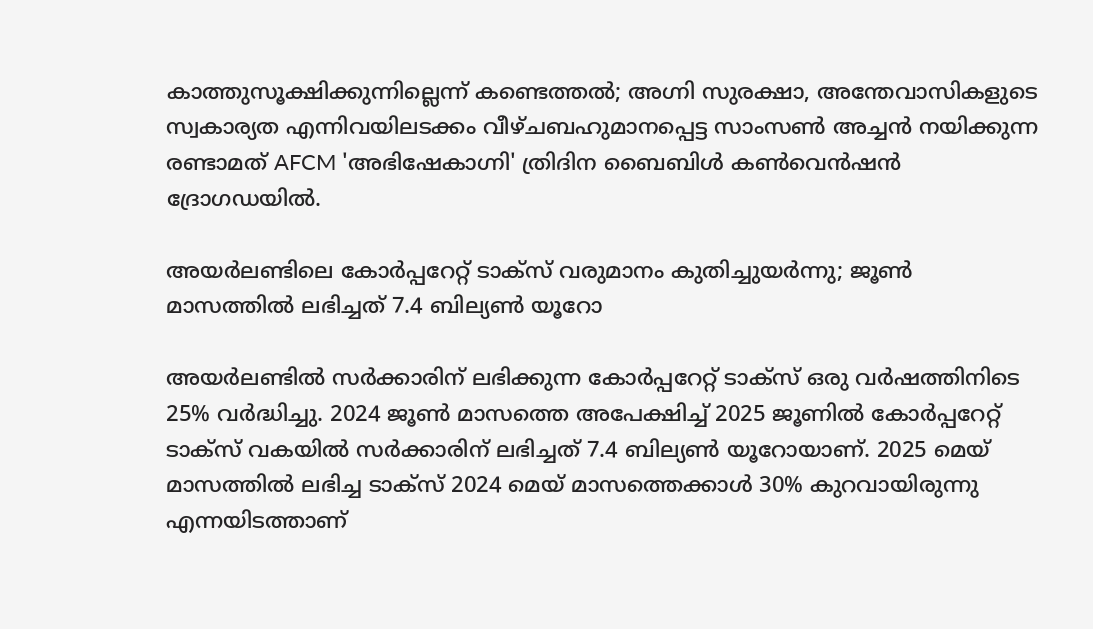കാത്തുസൂക്ഷിക്കുന്നില്ലെന്ന് കണ്ടെത്തൽ; അഗ്നി സുരക്ഷാ, അന്തേവാസികളുടെ സ്വകാര്യത എന്നിവയിലടക്കം വീഴ്ചബഹുമാനപ്പെട്ട സാംസൺ അച്ചൻ നയിക്കുന്ന രണ്ടാമത് AFCM 'അഭിഷേകാഗ്നി' ത്രിദിന ബൈബിൾ കൺവെൻഷൻ ദ്രോഗഡയിൽ.

അയർലണ്ടിലെ കോർപ്പറേറ്റ് ടാക്സ് വരുമാനം കുതിച്ചുയർന്നു; ജൂൺ മാസത്തിൽ ലഭിച്ചത് 7.4 ബില്യൺ യൂറോ

അയര്‍ലണ്ടില്‍ സര്‍ക്കാരിന് ലഭിക്കുന്ന കോര്‍പ്പറേറ്റ് ടാക്‌സ് ഒരു വര്‍ഷത്തിനിടെ 25% വര്‍ദ്ധിച്ചു. 2024 ജൂണ്‍ മാസത്തെ അപേക്ഷിച്ച് 2025 ജൂണില്‍ കോര്‍പ്പറേറ്റ് ടാക്‌സ് വകയില്‍ സര്‍ക്കാരിന് ലഭിച്ചത് 7.4 ബില്യണ്‍ യൂറോയാണ്. 2025 മെയ് മാസത്തില്‍ ലഭിച്ച ടാക്‌സ് 2024 മെയ് മാസത്തെക്കാള്‍ 30% കുറവായിരുന്നു എന്നയിടത്താണ്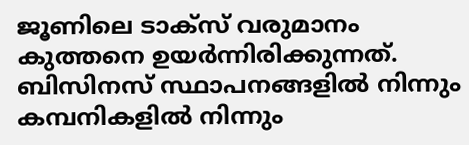ജൂണിലെ ടാക്‌സ് വരുമാനം കുത്തനെ ഉയര്‍ന്നിരിക്കുന്നത്. ബിസിനസ് സ്ഥാപനങ്ങളില്‍ നിന്നും കമ്പനികളില്‍ നിന്നും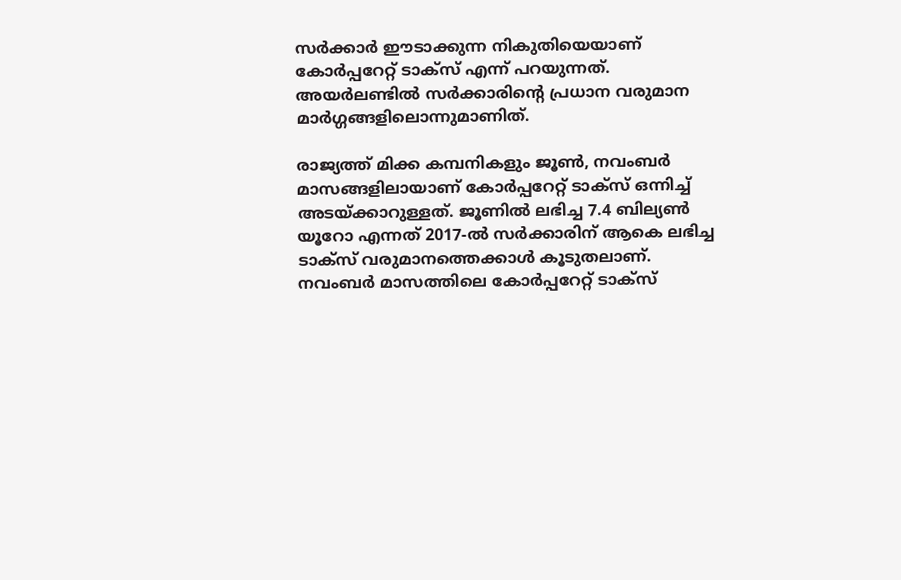സര്‍ക്കാര്‍ ഈടാക്കുന്ന നികുതിയെയാണ് കോര്‍പ്പറേറ്റ് ടാക്‌സ് എന്ന് പറയുന്നത്. അയര്‍ലണ്ടില്‍ സര്‍ക്കാരിന്റെ പ്രധാന വരുമാന മാര്‍ഗ്ഗങ്ങളിലൊന്നുമാണിത്.

രാജ്യത്ത് മിക്ക കമ്പനികളും ജൂണ്‍, നവംബര്‍ മാസങ്ങളിലായാണ് കോര്‍പ്പറേറ്റ് ടാക്‌സ് ഒന്നിച്ച് അടയ്ക്കാറുള്ളത്. ജൂണില്‍ ലഭിച്ച 7.4 ബില്യണ്‍ യൂറോ എന്നത് 2017-ല്‍ സര്‍ക്കാരിന് ആകെ ലഭിച്ച ടാക്‌സ് വരുമാനത്തെക്കാള്‍ കൂടുതലാണ്. നവംബര്‍ മാസത്തിലെ കോര്‍പ്പറേറ്റ് ടാക്‌സ്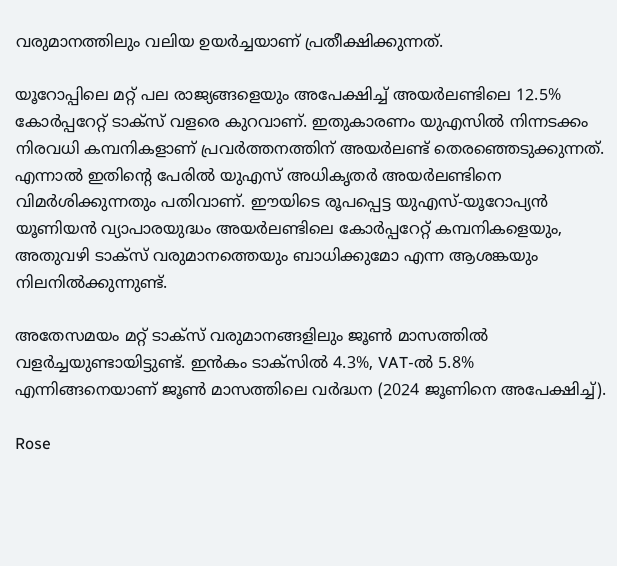വരുമാനത്തിലും വലിയ ഉയര്‍ച്ചയാണ് പ്രതീക്ഷിക്കുന്നത്.

യൂറോപ്പിലെ മറ്റ് പല രാജ്യങ്ങളെയും അപേക്ഷിച്ച് അയര്‍ലണ്ടിലെ 12.5% കോര്‍പ്പറേറ്റ് ടാക്‌സ് വളരെ കുറവാണ്. ഇതുകാരണം യുഎസില്‍ നിന്നടക്കം നിരവധി കമ്പനികളാണ് പ്രവര്‍ത്തനത്തിന് അയര്‍ലണ്ട് തെരഞ്ഞെടുക്കുന്നത്. എന്നാല്‍ ഇതിന്റെ പേരില്‍ യുഎസ് അധികൃതര്‍ അയര്‍ലണ്ടിനെ വിമര്‍ശിക്കുന്നതും പതിവാണ്. ഈയിടെ രൂപപ്പെട്ട യുഎസ്-യൂറോപ്യന്‍ യൂണിയന്‍ വ്യാപാരയുദ്ധം അയര്‍ലണ്ടിലെ കോര്‍പ്പറേറ്റ് കമ്പനികളെയും, അതുവഴി ടാക്‌സ് വരുമാനത്തെയും ബാധിക്കുമോ എന്ന ആശങ്കയും നിലനില്‍ക്കുന്നുണ്ട്.

അതേസമയം മറ്റ് ടാക്‌സ് വരുമാനങ്ങളിലും ജൂണ്‍ മാസത്തില്‍ വളര്‍ച്ചയുണ്ടായിട്ടുണ്ട്. ഇന്‍കം ടാക്‌സില്‍ 4.3%, VAT-ല്‍ 5.8% എന്നിങ്ങനെയാണ് ജൂണ്‍ മാസത്തിലെ വര്‍ദ്ധന (2024 ജൂണിനെ അപേക്ഷിച്ച്).

Rose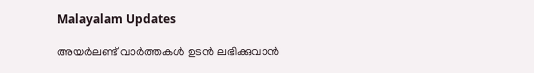Malayalam Updates

അയർലണ്ട് വാർത്തകൾ ഉടൻ ലഭിക്കുവാൻ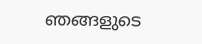ഞങ്ങളുടെ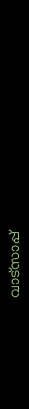വാട്സാപ്പ്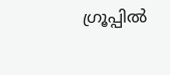ഗ്രൂപ്പിൽ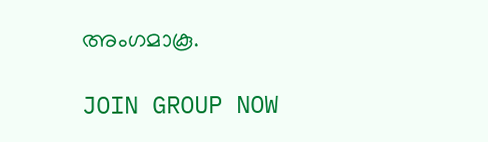അംഗമാകൂ.

JOIN GROUP NOW